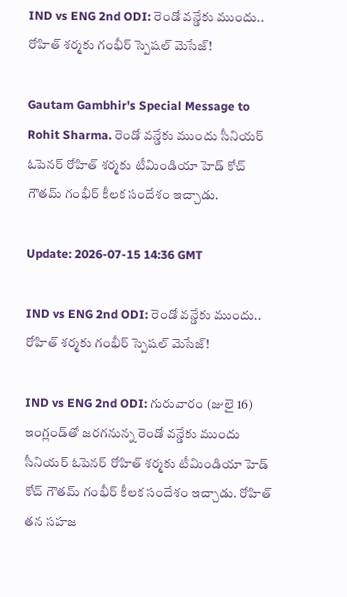IND vs ENG 2nd ODI: రెండో వన్డేకు ముందు.. రోహిత్‌ శర్మకు గంభీర్ స్పెషల్ మెసేజ్!

Gautam Gambhir's Special Message to Rohit Sharma. రెండో వన్డేకు ముందు సీనియర్ ఓపెనర్ రోహిత్ శర్మకు టీమిండియా హెడ్ కోచ్ గౌతమ్ గంభీర్ కీలక సందేశం ఇచ్చాడు.

Update: 2026-07-15 14:36 GMT

IND vs ENG 2nd ODI: రెండో వన్డేకు ముందు.. రోహిత్‌ శర్మకు గంభీర్ స్పెషల్ మెసేజ్!

IND vs ENG 2nd ODI: గురువారం (జులై 16) ఇంగ్లండ్‌తో జరగనున్న రెండో వన్డేకు ముందు సీనియర్ ఓపెనర్ రోహిత్ శర్మకు టీమిండియా హెడ్ కోచ్ గౌతమ్ గంభీర్ కీలక సందేశం ఇచ్చాడు. రోహిత్ తన సహజ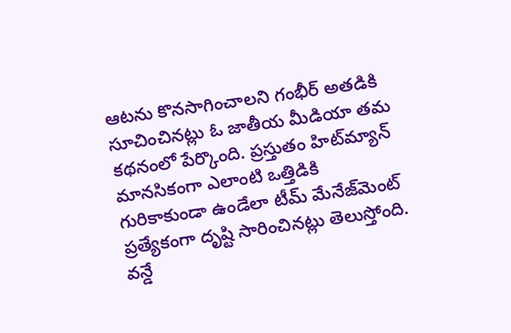ఆటను కొనసాగించాలని గంభీర్ అతడికి సూచించినట్లు ఓ జాతీయ మీడియా తమ కథనంలో పేర్కొంది. ప్రస్తుతం హిట్‌మ్యాన్ మానసికంగా ఎలాంటి ఒత్తిడికి గురికాకుండా ఉండేలా టీమ్ మేనేజ్‌మెంట్ ప్రత్యేకంగా దృష్టి సారించినట్లు తెలుస్తోంది. వన్డే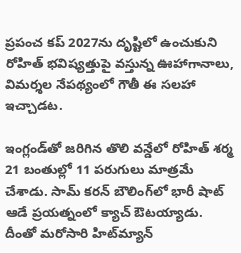ప్రపంచ కప్ 2027ను దృష్టిలో ఉంచుకుని రోహిత్ భవిష్యత్తుపై వస్తున్న ఊహాగానాలు, విమర్శల నేపథ్యంలో గౌతీ ఈ సలహా ఇచ్చాడట.

ఇంగ్లండ్‌తో జరిగిన తొలి వన్డేలో రోహిత్ శర్మ 21 బంతుల్లో 11 పరుగులు మాత్రమే చేశాడు. సామ్ కరన్ బౌలింగ్‌లో భారీ షాట్ ఆడే ప్రయత్నంలో క్యాచ్ ఔటయ్యాడు. దీంతో మరోసారి హిట్‌మ్యాన్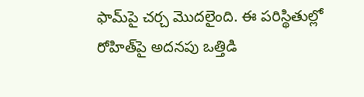ఫామ్‌పై చర్చ మొదలైంది. ఈ పరిస్థితుల్లో రోహిత్‌పై అదనపు ఒత్తిడి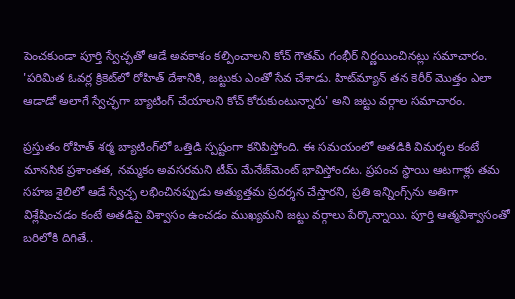పెంచకుండా పూర్తి స్వేచ్ఛతో ఆడే అవకాశం కల్పించాలని కోచ్ గౌతమ్ గంభీర్ నిర్ణయించినట్లు సమాచారం. 'పరిమిత ఓవర్ల క్రికెట్‌లో రోహిత్ దేశానికి, జట్టుకు ఎంతో సేవ చేశాడు. హిట్‌మ్యాన్ తన కెరీర్ మొత్తం ఎలా ఆడాడో అలాగే స్వేచ్ఛగా బ్యాటింగ్ చేయాలని కోచ్ కోరుకుంటున్నారు' అని జట్టు వర్గాల సమాచారం.

ప్రస్తుతం రోహిత్ శర్మ బ్యాటింగ్‌లో ఒత్తిడి స్పష్టంగా కనిపిస్తోంది. ఈ సమయంలో అతడికి విమర్శల కంటే మానసిక ప్రశాంతత, నమ్మకం అవసరమని టీమ్ మేనేజ్‌మెంట్ భావిస్తోందట. ప్రపంచ స్థాయి ఆటగాళ్లు తమ సహజ శైలిలో ఆడే స్వేచ్ఛ లభించినప్పుడు అత్యుత్తమ ప్రదర్శన చేస్తారని, ప్రతి ఇన్నింగ్స్‌ను అతిగా విశ్లేషించడం కంటే అతడిపై విశ్వాసం ఉంచడం ముఖ్యమని జట్టు వర్గాలు పేర్కొన్నాయి. పూర్తి ఆత్మవిశ్వాసంతో బరిలోకి దిగితే..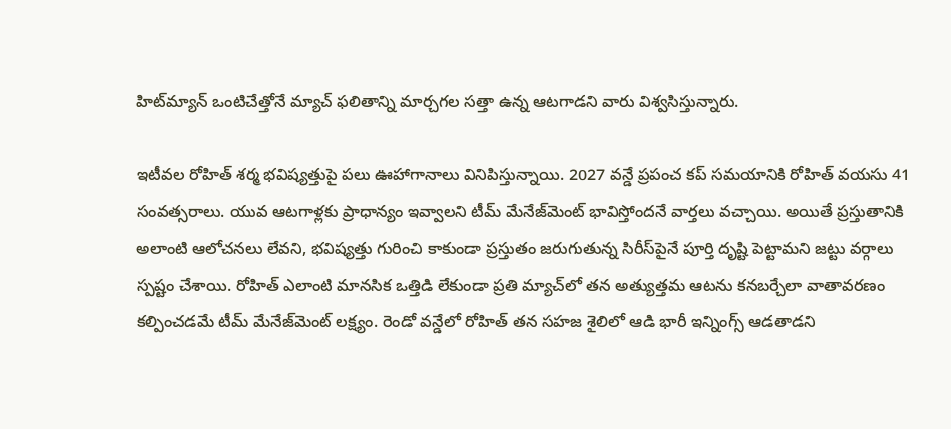హిట్‌మ్యాన్ ఒంటిచేత్తోనే మ్యాచ్ ఫలితాన్ని మార్చగల సత్తా ఉన్న ఆటగాడని వారు విశ్వసిస్తున్నారు.

ఇటీవల రోహిత్ శర్మ భవిష్యత్తుపై పలు ఊహాగానాలు వినిపిస్తున్నాయి. 2027 వన్డే ప్రపంచ కప్ సమయానికి రోహిత్ వయసు 41 సంవత్సరాలు. యువ ఆటగాళ్లకు ప్రాధాన్యం ఇవ్వాలని టీమ్ మేనేజ్‌మెంట్ భావిస్తోందనే వార్తలు వచ్చాయి. అయితే ప్రస్తుతానికి అలాంటి ఆలోచనలు లేవని, భవిష్యత్తు గురించి కాకుండా ప్రస్తుతం జరుగుతున్న సిరీస్‌పైనే పూర్తి దృష్టి పెట్టామని జట్టు వర్గాలు స్పష్టం చేశాయి. రోహిత్ ఎలాంటి మానసిక ఒత్తిడి లేకుండా ప్రతి మ్యాచ్‌లో తన అత్యుత్తమ ఆటను కనబర్చేలా వాతావరణం కల్పించడమే టీమ్ మేనేజ్‌మెంట్ లక్ష్యం. రెండో వన్డేలో రోహిత్ తన సహజ శైలిలో ఆడి భారీ ఇన్నింగ్స్ ఆడతాడని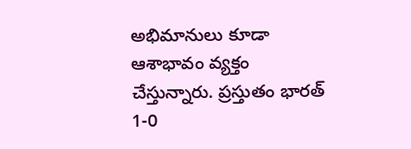అభిమానులు కూడా ఆశాభావం వ్యక్తం చేస్తున్నారు. ప్రస్తుతం భారత్ 1-0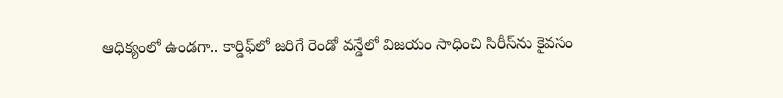ఆధిక్యంలో ఉండగా.. కార్డిఫ్‌లో జరిగే రెండో వన్డేలో విజయం సాధించి సిరీస్‌ను కైవసం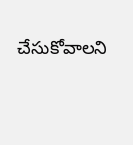చేసుకోవాలని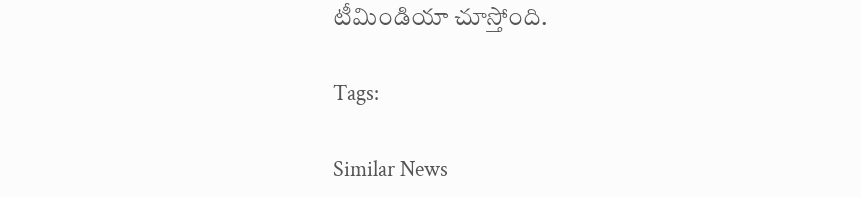టీమిండియా చూస్తోంది.

Tags:

Similar News